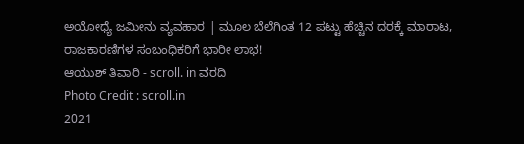ಅಯೋಧ್ಯೆ ಜಮೀನು ವ್ಯವಹಾರ | ಮೂಲ ಬೆಲೆಗಿಂತ 12 ಪಟ್ಟು ಹೆಚ್ಚಿನ ದರಕ್ಕೆ ಮಾರಾಟ, ರಾಜಕಾರಣಿಗಳ ಸಂಬಂಧಿಕರಿಗೆ ಭಾರೀ ಲಾಭ!
ಆಯುಶ್ ತಿವಾರಿ - scroll. in ವರದಿ
Photo Credit : scroll.in
2021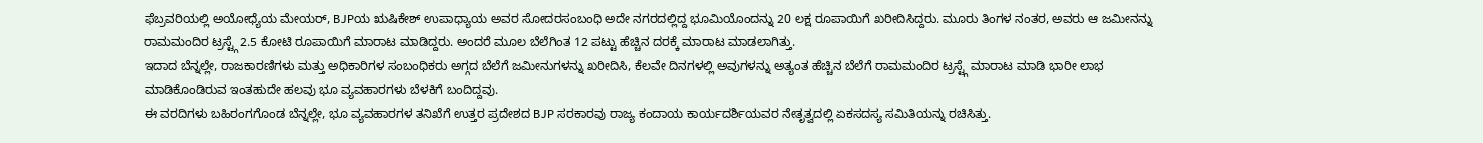ಫೆಬ್ರವರಿಯಲ್ಲಿ ಅಯೋಧ್ಯೆಯ ಮೇಯರ್, BJPಯ ಋಷಿಕೇಶ್ ಉಪಾಧ್ಯಾಯ ಅವರ ಸೋದರಸಂಬಂಧಿ ಅದೇ ನಗರದಲ್ಲಿದ್ದ ಭೂಮಿಯೊಂದನ್ನು 20 ಲಕ್ಷ ರೂಪಾಯಿಗೆ ಖರೀದಿಸಿದ್ದರು. ಮೂರು ತಿಂಗಳ ನಂತರ, ಅವರು ಆ ಜಮೀನನ್ನು ರಾಮಮಂದಿರ ಟ್ರಸ್ಟ್ಗೆ 2.5 ಕೋಟಿ ರೂಪಾಯಿಗೆ ಮಾರಾಟ ಮಾಡಿದ್ದರು. ಅಂದರೆ ಮೂಲ ಬೆಲೆಗಿಂತ 12 ಪಟ್ಟು ಹೆಚ್ಚಿನ ದರಕ್ಕೆ ಮಾರಾಟ ಮಾಡಲಾಗಿತ್ತು.
ಇದಾದ ಬೆನ್ನಲ್ಲೇ, ರಾಜಕಾರಣಿಗಳು ಮತ್ತು ಅಧಿಕಾರಿಗಳ ಸಂಬಂಧಿಕರು ಅಗ್ಗದ ಬೆಲೆಗೆ ಜಮೀನುಗಳನ್ನು ಖರೀದಿಸಿ, ಕೆಲವೇ ದಿನಗಳಲ್ಲಿ ಅವುಗಳನ್ನು ಅತ್ಯಂತ ಹೆಚ್ಚಿನ ಬೆಲೆಗೆ ರಾಮಮಂದಿರ ಟ್ರಸ್ಟ್ಗೆ ಮಾರಾಟ ಮಾಡಿ ಭಾರೀ ಲಾಭ ಮಾಡಿಕೊಂಡಿರುವ ಇಂತಹುದೇ ಹಲವು ಭೂ ವ್ಯವಹಾರಗಳು ಬೆಳಕಿಗೆ ಬಂದಿದ್ದವು.
ಈ ವರದಿಗಳು ಬಹಿರಂಗಗೊಂಡ ಬೆನ್ನಲ್ಲೇ, ಭೂ ವ್ಯವಹಾರಗಳ ತನಿಖೆಗೆ ಉತ್ತರ ಪ್ರದೇಶದ BJP ಸರಕಾರವು ರಾಜ್ಯ ಕಂದಾಯ ಕಾರ್ಯದರ್ಶಿಯವರ ನೇತೃತ್ವದಲ್ಲಿ ಏಕಸದಸ್ಯ ಸಮಿತಿಯನ್ನು ರಚಿಸಿತ್ತು.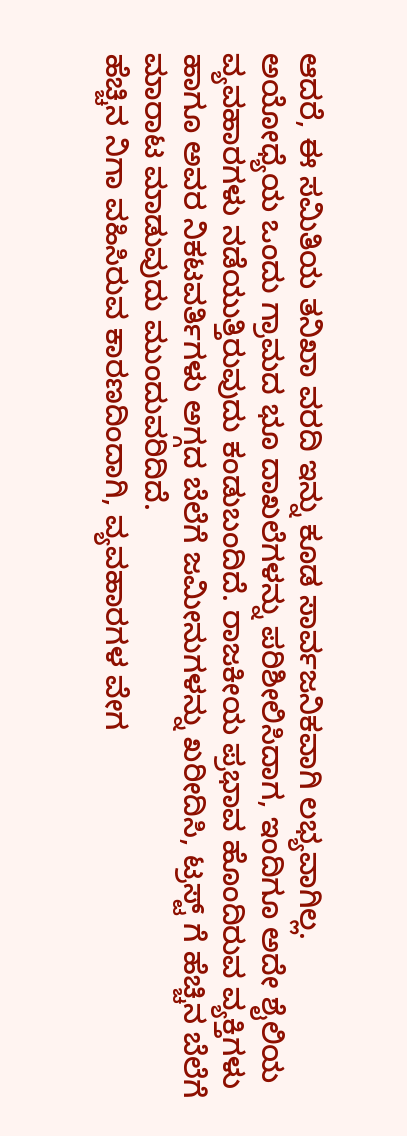ಆದರೆ, ಈ ಸಮಿತಿಯ ತನಿಖಾ ವರದಿ ಇನ್ನು ಕೂಡ ಸಾರ್ವಜನಿಕವಾಗಿ ಲಭ್ಯವಾಗಿಲ್ಲ.
ಅಯೋಧ್ಯೆಯ ಒಂದು ಗ್ರಾಮದ ಭೂ ದಾಖಲೆಗಳನ್ನು ಪರಿಶೀಲಿಸಿದಾಗ, ಇಂದಿಗೂ ಅದೇ ಶೈಲಿಯ ವ್ಯವಹಾರಗಳು ನಡೆಯುತ್ತಿರುವುದು ಕಂಡುಬಂದಿದೆ. ರಾಜಕೀಯ ಪ್ರಭಾವ ಹೊಂದಿರುವ ವ್ಯಕ್ತಿಗಳು ಹಾಗೂ ಅವರ ನಿಕಟವರ್ತಿಗಳು ಅಗ್ಗದ ಬೆಲೆಗೆ ಜಮೀನುಗಳನ್ನು ಖರೀದಿಸಿ, ಟ್ರಸ್ಟ್ ಗೆ ಹೆಚ್ಚಿನ ಬೆಲೆಗೆ ಮಾರಾಟ ಮಾಡುವುದು ಮುಂದುವರಿದಿದೆ.
ಹೆಚ್ಚಿನ ನಿಗಾ ವಹಿಸಿರುವ ಕಾರಣದಿಂದಾಗಿ, ವ್ಯವಹಾರಗಳ ವೇಗ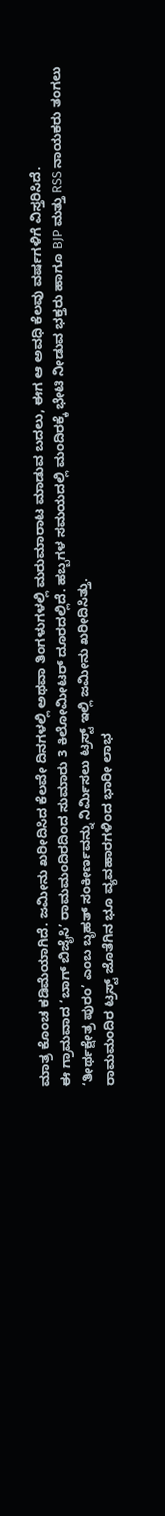ಮಾತ್ರ ಕೊಂಚ ಕಡಿಮೆಯಾಗಿದೆ. ಜಮೀನು ಖರೀದಿಸಿದ ಕೆಲವೇ ದಿನಗಳಲ್ಲಿ ಅಥವಾ ತಿಂಗಳುಗಳಲ್ಲಿ ಮರುಮಾರಾಟ ಮಾಡುವ ಬದಲು, ಈಗ ಆ ಅವಧಿ ಕೆಲವು ವರ್ಷಗಳಿಗೆ ವಿಸ್ತರಿಸಿದೆ.
ಈ ಗ್ರಾಮವಾದ ‘ಬಾಗ್ ಬಿಜೈಸಿ’ ರಾಮಮಂದಿರದಿಂದ ಸುಮಾರು 3 ಕಿಲೋಮೀಟರ್ ದೂರದಲ್ಲಿದೆ. ಹಬ್ಬಗಳ ಸಮಯದಲ್ಲಿ ಮಂದಿರಕ್ಕೆ ಭೇಟಿ ನೀಡುವ ಭಕ್ತರು ಹಾಗೂ BJP ಮತ್ತು RSS ನಾಯಕರು ತಂಗಲು ‘ತೀರ್ಥಕ್ಷೇತ್ರ ಪುರಂ’ ಎಂಬ ಬೃಹತ್ ಸಂಕೀರ್ಣವನ್ನು ನಿರ್ಮಿಸಲು ಟ್ರಸ್ಟ್ ಇಲ್ಲಿ ಜಮೀನು ಖರೀದಿಸಿತ್ತು.
ರಾಮಮಂದಿರ ಟ್ರಸ್ಟ್ ಜೊತೆಗಿನ ಭೂ ವ್ಯವಹಾರಗಳಿಂದ ಭಾರೀ ಲಾಭ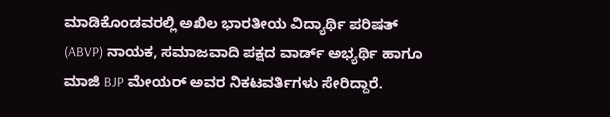ಮಾಡಿಕೊಂಡವರಲ್ಲಿ ಅಖಿಲ ಭಾರತೀಯ ವಿದ್ಯಾರ್ಥಿ ಪರಿಷತ್ (ABVP) ನಾಯಕ, ಸಮಾಜವಾದಿ ಪಕ್ಷದ ವಾರ್ಡ್ ಅಭ್ಯರ್ಥಿ ಹಾಗೂ ಮಾಜಿ BJP ಮೇಯರ್ ಅವರ ನಿಕಟವರ್ತಿಗಳು ಸೇರಿದ್ದಾರೆ.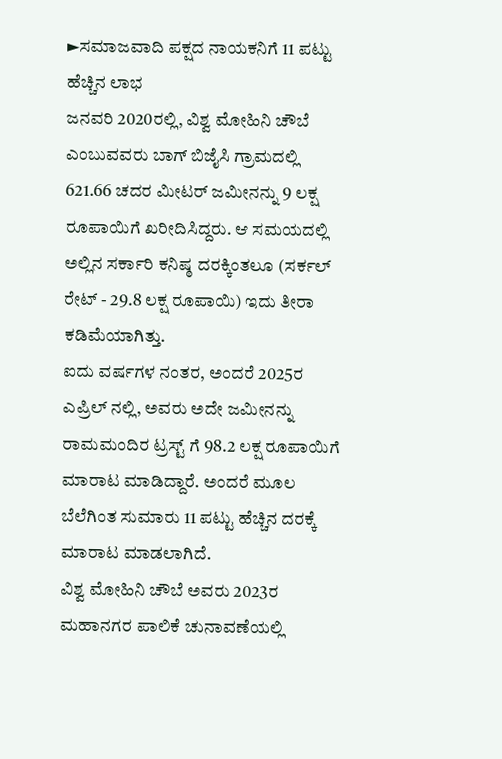►ಸಮಾಜವಾದಿ ಪಕ್ಷದ ನಾಯಕನಿಗೆ 11 ಪಟ್ಟು ಹೆಚ್ಚಿನ ಲಾಭ
ಜನವರಿ 2020ರಲ್ಲಿ, ವಿಶ್ವ ಮೋಹಿನಿ ಚೌಬೆ ಎಂಬುವವರು ಬಾಗ್ ಬಿಜೈಸಿ ಗ್ರಾಮದಲ್ಲಿ 621.66 ಚದರ ಮೀಟರ್ ಜಮೀನನ್ನು 9 ಲಕ್ಷ ರೂಪಾಯಿಗೆ ಖರೀದಿಸಿದ್ದರು. ಆ ಸಮಯದಲ್ಲಿ ಅಲ್ಲಿನ ಸರ್ಕಾರಿ ಕನಿಷ್ಠ ದರಕ್ಕಿಂತಲೂ (ಸರ್ಕಲ್ ರೇಟ್ - 29.8 ಲಕ್ಷ ರೂಪಾಯಿ) ಇದು ತೀರಾ ಕಡಿಮೆಯಾಗಿತ್ತು.
ಐದು ವರ್ಷಗಳ ನಂತರ, ಅಂದರೆ 2025ರ ಎಪ್ರಿಲ್ ನಲ್ಲಿ, ಅವರು ಅದೇ ಜಮೀನನ್ನು ರಾಮಮಂದಿರ ಟ್ರಸ್ಟ್ ಗೆ 98.2 ಲಕ್ಷ ರೂಪಾಯಿಗೆ ಮಾರಾಟ ಮಾಡಿದ್ದಾರೆ. ಅಂದರೆ ಮೂಲ ಬೆಲೆಗಿಂತ ಸುಮಾರು 11 ಪಟ್ಟು ಹೆಚ್ಚಿನ ದರಕ್ಕೆ ಮಾರಾಟ ಮಾಡಲಾಗಿದೆ.
ವಿಶ್ವ ಮೋಹಿನಿ ಚೌಬೆ ಅವರು 2023ರ ಮಹಾನಗರ ಪಾಲಿಕೆ ಚುನಾವಣೆಯಲ್ಲಿ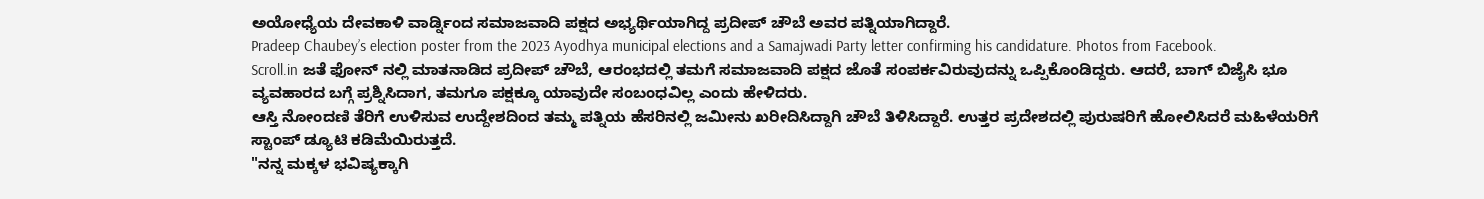ಅಯೋಧ್ಯೆಯ ದೇವಕಾಳಿ ವಾರ್ಡ್ನಿಂದ ಸಮಾಜವಾದಿ ಪಕ್ಷದ ಅಭ್ಯರ್ಥಿಯಾಗಿದ್ದ ಪ್ರದೀಪ್ ಚೌಬೆ ಅವರ ಪತ್ನಿಯಾಗಿದ್ದಾರೆ.
Pradeep Chaubey’s election poster from the 2023 Ayodhya municipal elections and a Samajwadi Party letter confirming his candidature. Photos from Facebook.
Scroll.in ಜತೆ ಫೋನ್ ನಲ್ಲಿ ಮಾತನಾಡಿದ ಪ್ರದೀಪ್ ಚೌಬೆ, ಆರಂಭದಲ್ಲಿ ತಮಗೆ ಸಮಾಜವಾದಿ ಪಕ್ಷದ ಜೊತೆ ಸಂಪರ್ಕವಿರುವುದನ್ನು ಒಪ್ಪಿಕೊಂಡಿದ್ದರು. ಆದರೆ, ಬಾಗ್ ಬಿಜೈಸಿ ಭೂ ವ್ಯವಹಾರದ ಬಗ್ಗೆ ಪ್ರಶ್ನಿಸಿದಾಗ, ತಮಗೂ ಪಕ್ಷಕ್ಕೂ ಯಾವುದೇ ಸಂಬಂಧವಿಲ್ಲ ಎಂದು ಹೇಳಿದರು.
ಆಸ್ತಿ ನೋಂದಣಿ ತೆರಿಗೆ ಉಳಿಸುವ ಉದ್ದೇಶದಿಂದ ತಮ್ಮ ಪತ್ನಿಯ ಹೆಸರಿನಲ್ಲಿ ಜಮೀನು ಖರೀದಿಸಿದ್ದಾಗಿ ಚೌಬೆ ತಿಳಿಸಿದ್ದಾರೆ. ಉತ್ತರ ಪ್ರದೇಶದಲ್ಲಿ ಪುರುಷರಿಗೆ ಹೋಲಿಸಿದರೆ ಮಹಿಳೆಯರಿಗೆ ಸ್ಟಾಂಪ್ ಡ್ಯೂಟಿ ಕಡಿಮೆಯಿರುತ್ತದೆ.
"ನನ್ನ ಮಕ್ಕಳ ಭವಿಷ್ಯಕ್ಕಾಗಿ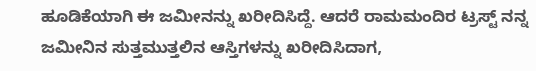ಹೂಡಿಕೆಯಾಗಿ ಈ ಜಮೀನನ್ನು ಖರೀದಿಸಿದ್ದೆ. ಆದರೆ ರಾಮಮಂದಿರ ಟ್ರಸ್ಟ್ ನನ್ನ ಜಮೀನಿನ ಸುತ್ತಮುತ್ತಲಿನ ಆಸ್ತಿಗಳನ್ನು ಖರೀದಿಸಿದಾಗ,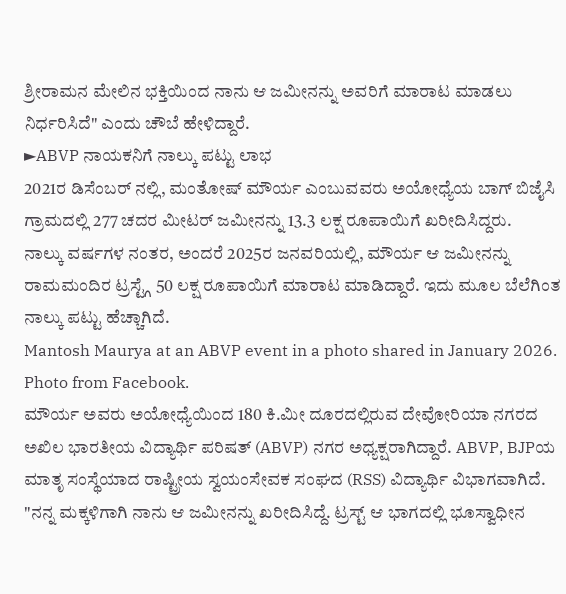ಶ್ರೀರಾಮನ ಮೇಲಿನ ಭಕ್ತಿಯಿಂದ ನಾನು ಆ ಜಮೀನನ್ನು ಅವರಿಗೆ ಮಾರಾಟ ಮಾಡಲು ನಿರ್ಧರಿಸಿದೆ" ಎಂದು ಚೌಬೆ ಹೇಳಿದ್ದಾರೆ.
►ABVP ನಾಯಕನಿಗೆ ನಾಲ್ಕು ಪಟ್ಟು ಲಾಭ
2021ರ ಡಿಸೆಂಬರ್ ನಲ್ಲಿ, ಮಂತೋಷ್ ಮೌರ್ಯ ಎಂಬುವವರು ಅಯೋಧ್ಯೆಯ ಬಾಗ್ ಬಿಜೈಸಿ ಗ್ರಾಮದಲ್ಲಿ 277 ಚದರ ಮೀಟರ್ ಜಮೀನನ್ನು 13.3 ಲಕ್ಷ ರೂಪಾಯಿಗೆ ಖರೀದಿಸಿದ್ದರು.
ನಾಲ್ಕು ವರ್ಷಗಳ ನಂತರ, ಅಂದರೆ 2025ರ ಜನವರಿಯಲ್ಲಿ, ಮೌರ್ಯ ಆ ಜಮೀನನ್ನು ರಾಮಮಂದಿರ ಟ್ರಸ್ಟ್ಗೆ 50 ಲಕ್ಷ ರೂಪಾಯಿಗೆ ಮಾರಾಟ ಮಾಡಿದ್ದಾರೆ. ಇದು ಮೂಲ ಬೆಲೆಗಿಂತ ನಾಲ್ಕು ಪಟ್ಟು ಹೆಚ್ಚಾಗಿದೆ.
Mantosh Maurya at an ABVP event in a photo shared in January 2026. Photo from Facebook.
ಮೌರ್ಯ ಅವರು ಅಯೋಧ್ಯೆಯಿಂದ 180 ಕಿ.ಮೀ ದೂರದಲ್ಲಿರುವ ದೇವೋರಿಯಾ ನಗರದ ಅಖಿಲ ಭಾರತೀಯ ವಿದ್ಯಾರ್ಥಿ ಪರಿಷತ್ (ABVP) ನಗರ ಅಧ್ಯಕ್ಷರಾಗಿದ್ದಾರೆ. ABVP, BJPಯ ಮಾತೃ ಸಂಸ್ಥೆಯಾದ ರಾಷ್ಟ್ರೀಯ ಸ್ವಯಂಸೇವಕ ಸಂಘದ (RSS) ವಿದ್ಯಾರ್ಥಿ ವಿಭಾಗವಾಗಿದೆ.
"ನನ್ನ ಮಕ್ಕಳಿಗಾಗಿ ನಾನು ಆ ಜಮೀನನ್ನು ಖರೀದಿಸಿದ್ದೆ. ಟ್ರಸ್ಟ್ ಆ ಭಾಗದಲ್ಲಿ ಭೂಸ್ವಾಧೀನ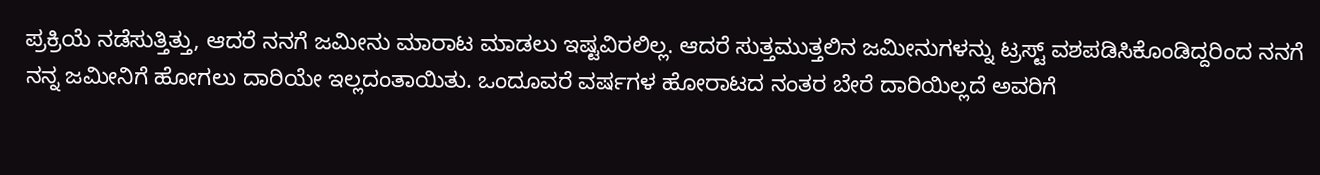ಪ್ರಕ್ರಿಯೆ ನಡೆಸುತ್ತಿತ್ತು, ಆದರೆ ನನಗೆ ಜಮೀನು ಮಾರಾಟ ಮಾಡಲು ಇಷ್ಟವಿರಲಿಲ್ಲ. ಆದರೆ ಸುತ್ತಮುತ್ತಲಿನ ಜಮೀನುಗಳನ್ನು ಟ್ರಸ್ಟ್ ವಶಪಡಿಸಿಕೊಂಡಿದ್ದರಿಂದ ನನಗೆ ನನ್ನ ಜಮೀನಿಗೆ ಹೋಗಲು ದಾರಿಯೇ ಇಲ್ಲದಂತಾಯಿತು. ಒಂದೂವರೆ ವರ್ಷಗಳ ಹೋರಾಟದ ನಂತರ ಬೇರೆ ದಾರಿಯಿಲ್ಲದೆ ಅವರಿಗೆ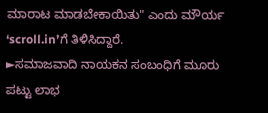ಮಾರಾಟ ಮಾಡಬೇಕಾಯಿತು" ಎಂದು ಮೌರ್ಯ ‘scroll.in’ಗೆ ತಿಳಿಸಿದ್ದಾರೆ.
►ಸಮಾಜವಾದಿ ನಾಯಕನ ಸಂಬಂಧಿಗೆ ಮೂರು ಪಟ್ಟು ಲಾಭ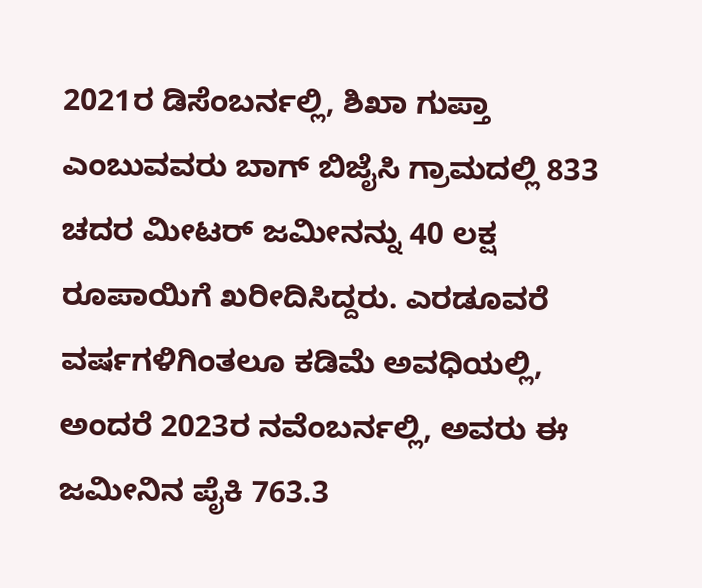2021ರ ಡಿಸೆಂಬರ್ನಲ್ಲಿ, ಶಿಖಾ ಗುಪ್ತಾ ಎಂಬುವವರು ಬಾಗ್ ಬಿಜೈಸಿ ಗ್ರಾಮದಲ್ಲಿ 833 ಚದರ ಮೀಟರ್ ಜಮೀನನ್ನು 40 ಲಕ್ಷ ರೂಪಾಯಿಗೆ ಖರೀದಿಸಿದ್ದರು. ಎರಡೂವರೆ ವರ್ಷಗಳಿಗಿಂತಲೂ ಕಡಿಮೆ ಅವಧಿಯಲ್ಲಿ, ಅಂದರೆ 2023ರ ನವೆಂಬರ್ನಲ್ಲಿ, ಅವರು ಈ ಜಮೀನಿನ ಪೈಕಿ 763.3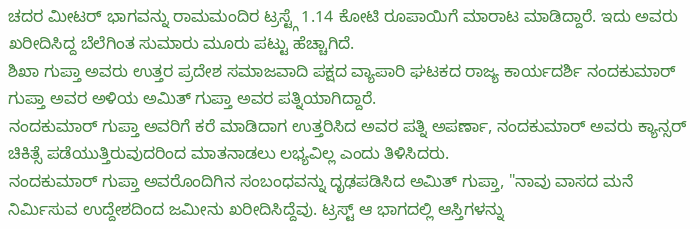ಚದರ ಮೀಟರ್ ಭಾಗವನ್ನು ರಾಮಮಂದಿರ ಟ್ರಸ್ಟ್ಗೆ 1.14 ಕೋಟಿ ರೂಪಾಯಿಗೆ ಮಾರಾಟ ಮಾಡಿದ್ದಾರೆ. ಇದು ಅವರು ಖರೀದಿಸಿದ್ದ ಬೆಲೆಗಿಂತ ಸುಮಾರು ಮೂರು ಪಟ್ಟು ಹೆಚ್ಚಾಗಿದೆ.
ಶಿಖಾ ಗುಪ್ತಾ ಅವರು ಉತ್ತರ ಪ್ರದೇಶ ಸಮಾಜವಾದಿ ಪಕ್ಷದ ವ್ಯಾಪಾರಿ ಘಟಕದ ರಾಜ್ಯ ಕಾರ್ಯದರ್ಶಿ ನಂದಕುಮಾರ್ ಗುಪ್ತಾ ಅವರ ಅಳಿಯ ಅಮಿತ್ ಗುಪ್ತಾ ಅವರ ಪತ್ನಿಯಾಗಿದ್ದಾರೆ.
ನಂದಕುಮಾರ್ ಗುಪ್ತಾ ಅವರಿಗೆ ಕರೆ ಮಾಡಿದಾಗ ಉತ್ತರಿಸಿದ ಅವರ ಪತ್ನಿ ಅಪರ್ಣಾ, ನಂದಕುಮಾರ್ ಅವರು ಕ್ಯಾನ್ಸರ್ ಚಿಕಿತ್ಸೆ ಪಡೆಯುತ್ತಿರುವುದರಿಂದ ಮಾತನಾಡಲು ಲಭ್ಯವಿಲ್ಲ ಎಂದು ತಿಳಿಸಿದರು.
ನಂದಕುಮಾರ್ ಗುಪ್ತಾ ಅವರೊಂದಿಗಿನ ಸಂಬಂಧವನ್ನು ದೃಢಪಡಿಸಿದ ಅಮಿತ್ ಗುಪ್ತಾ, "ನಾವು ವಾಸದ ಮನೆ ನಿರ್ಮಿಸುವ ಉದ್ದೇಶದಿಂದ ಜಮೀನು ಖರೀದಿಸಿದ್ದೆವು. ಟ್ರಸ್ಟ್ ಆ ಭಾಗದಲ್ಲಿ ಆಸ್ತಿಗಳನ್ನು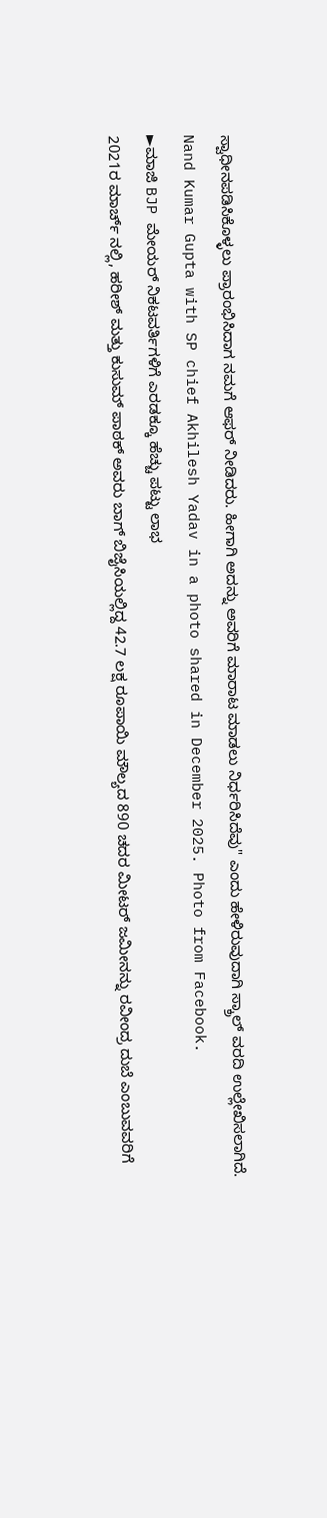ಸ್ವಾಧೀನಪಡಿಸಿಕೊಳ್ಳಲು ಪ್ರಾರಂಭಿಸಿದಾಗ ನಮಗೆ ಆಫರ್ ನೀಡಿದರು. ಹೀಗಾಗಿ ಅದನ್ನು ಅವರಿಗೆ ಮಾರಾಟ ಮಾಡಲು ನಿರ್ಧರಿಸಿದೆವು" ಎಂದು ಹೇಳಿರುವುದಾಗಿ ಸ್ಕ್ರಾಲ್ ವರದಿ ಉಲ್ಲೇಖಿಸಲಾಗಿದೆ.
Nand Kumar Gupta with SP chief Akhilesh Yadav in a photo shared in December 2025. Photo from Facebook.
►ಮಾಜಿ BJP ಮೇಯರ್ ನಿಕಟವರ್ತಿಗಳಿಗೆ ಎರಡಕ್ಕೂ ಹೆಚ್ಚು ಪಟ್ಟು ಲಾಭ
2021ರ ಮಾರ್ಚ್ ನಲ್ಲಿ, ಹರೀಶ್ ಮತ್ತು ಕುಸುಮ್ ಪಾಠಕ್ ಅವರು ಬಾಗ್ ಬಿಜೈಸಿಯಲ್ಲಿದ್ದ 42.7 ಲಕ್ಷ ರೂಪಾಯಿ ಮೌಲ್ಯದ 890 ಚದರ ಮೀಟರ್ ಜಮೀನನ್ನು ರವೀಂದ್ರ ದುಬೆ ಎಂಬುವವರಿಗೆ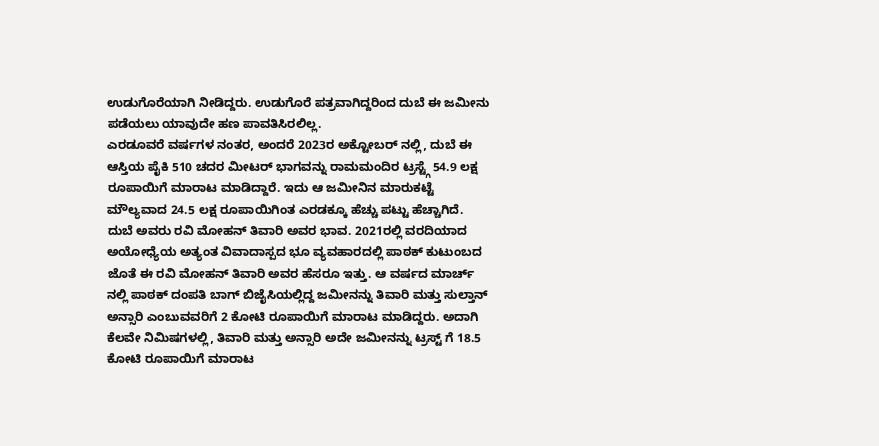ಉಡುಗೊರೆಯಾಗಿ ನೀಡಿದ್ದರು. ಉಡುಗೊರೆ ಪತ್ರವಾಗಿದ್ದರಿಂದ ದುಬೆ ಈ ಜಮೀನು ಪಡೆಯಲು ಯಾವುದೇ ಹಣ ಪಾವತಿಸಿರಲಿಲ್ಲ.
ಎರಡೂವರೆ ವರ್ಷಗಳ ನಂತರ, ಅಂದರೆ 2023ರ ಅಕ್ಟೋಬರ್ ನಲ್ಲಿ, ದುಬೆ ಈ ಆಸ್ತಿಯ ಪೈಕಿ 510 ಚದರ ಮೀಟರ್ ಭಾಗವನ್ನು ರಾಮಮಂದಿರ ಟ್ರಸ್ಟ್ಗೆ 54.9 ಲಕ್ಷ ರೂಪಾಯಿಗೆ ಮಾರಾಟ ಮಾಡಿದ್ದಾರೆ. ಇದು ಆ ಜಮೀನಿನ ಮಾರುಕಟ್ಟೆ ಮೌಲ್ಯವಾದ 24.5 ಲಕ್ಷ ರೂಪಾಯಿಗಿಂತ ಎರಡಕ್ಕೂ ಹೆಚ್ಚು ಪಟ್ಟು ಹೆಚ್ಚಾಗಿದೆ.
ದುಬೆ ಅವರು ರವಿ ಮೋಹನ್ ತಿವಾರಿ ಅವರ ಭಾವ. 2021ರಲ್ಲಿ ವರದಿಯಾದ ಅಯೋಧ್ಯೆಯ ಅತ್ಯಂತ ವಿವಾದಾಸ್ಪದ ಭೂ ವ್ಯವಹಾರದಲ್ಲಿ ಪಾಠಕ್ ಕುಟುಂಬದ ಜೊತೆ ಈ ರವಿ ಮೋಹನ್ ತಿವಾರಿ ಅವರ ಹೆಸರೂ ಇತ್ತು. ಆ ವರ್ಷದ ಮಾರ್ಚ್ ನಲ್ಲಿ ಪಾಠಕ್ ದಂಪತಿ ಬಾಗ್ ಬಿಜೈಸಿಯಲ್ಲಿದ್ದ ಜಮೀನನ್ನು ತಿವಾರಿ ಮತ್ತು ಸುಲ್ತಾನ್ ಅನ್ಸಾರಿ ಎಂಬುವವರಿಗೆ 2 ಕೋಟಿ ರೂಪಾಯಿಗೆ ಮಾರಾಟ ಮಾಡಿದ್ದರು. ಅದಾಗಿ ಕೆಲವೇ ನಿಮಿಷಗಳಲ್ಲಿ, ತಿವಾರಿ ಮತ್ತು ಅನ್ಸಾರಿ ಅದೇ ಜಮೀನನ್ನು ಟ್ರಸ್ಟ್ ಗೆ 18.5 ಕೋಟಿ ರೂಪಾಯಿಗೆ ಮಾರಾಟ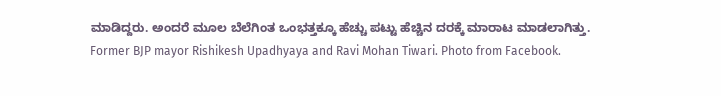ಮಾಡಿದ್ದರು. ಅಂದರೆ ಮೂಲ ಬೆಲೆಗಿಂತ ಒಂಭತ್ತಕ್ಕೂ ಹೆಚ್ಚು ಪಟ್ಟು ಹೆಚ್ಚಿನ ದರಕ್ಕೆ ಮಾರಾಟ ಮಾಡಲಾಗಿತ್ತು.
Former BJP mayor Rishikesh Upadhyaya and Ravi Mohan Tiwari. Photo from Facebook.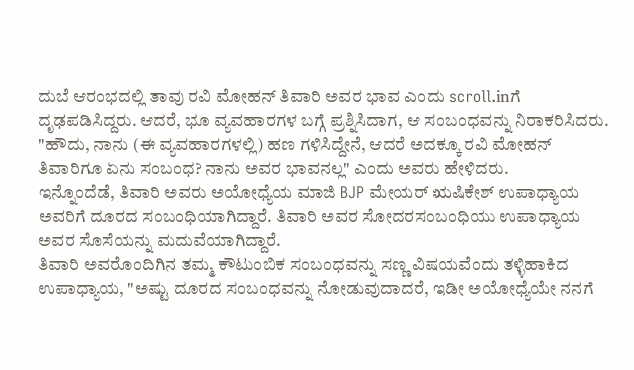ದುಬೆ ಆರಂಭದಲ್ಲಿ ತಾವು ರವಿ ಮೋಹನ್ ತಿವಾರಿ ಅವರ ಭಾವ ಎಂದು scroll.inಗೆ ದೃಢಪಡಿಸಿದ್ದರು. ಆದರೆ, ಭೂ ವ್ಯವಹಾರಗಳ ಬಗ್ಗೆ ಪ್ರಶ್ನಿಸಿದಾಗ, ಆ ಸಂಬಂಧವನ್ನು ನಿರಾಕರಿಸಿದರು.
"ಹೌದು, ನಾನು (ಈ ವ್ಯವಹಾರಗಳಲ್ಲಿ) ಹಣ ಗಳಿಸಿದ್ದೇನೆ, ಆದರೆ ಅದಕ್ಕೂ ರವಿ ಮೋಹನ್ ತಿವಾರಿಗೂ ಏನು ಸಂಬಂಧ? ನಾನು ಅವರ ಭಾವನಲ್ಲ" ಎಂದು ಅವರು ಹೇಳಿದರು.
ಇನ್ನೊಂದೆಡೆ, ತಿವಾರಿ ಅವರು ಅಯೋಧ್ಯೆಯ ಮಾಜಿ BJP ಮೇಯರ್ ಋಷಿಕೇಶ್ ಉಪಾಧ್ಯಾಯ ಅವರಿಗೆ ದೂರದ ಸಂಬಂಧಿಯಾಗಿದ್ದಾರೆ. ತಿವಾರಿ ಅವರ ಸೋದರಸಂಬಂಧಿಯು ಉಪಾಧ್ಯಾಯ ಅವರ ಸೊಸೆಯನ್ನು ಮದುವೆಯಾಗಿದ್ದಾರೆ.
ತಿವಾರಿ ಅವರೊಂದಿಗಿನ ತಮ್ಮ ಕೌಟುಂಬಿಕ ಸಂಬಂಧವನ್ನು ಸಣ್ಣ ವಿಷಯವೆಂದು ತಳ್ಳಿಹಾಕಿದ ಉಪಾಧ್ಯಾಯ, "ಅಷ್ಟು ದೂರದ ಸಂಬಂಧವನ್ನು ನೋಡುವುದಾದರೆ, ಇಡೀ ಅಯೋಧ್ಯೆಯೇ ನನಗೆ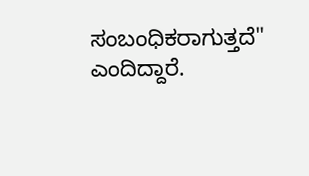ಸಂಬಂಧಿಕರಾಗುತ್ತದೆ" ಎಂದಿದ್ದಾರೆ.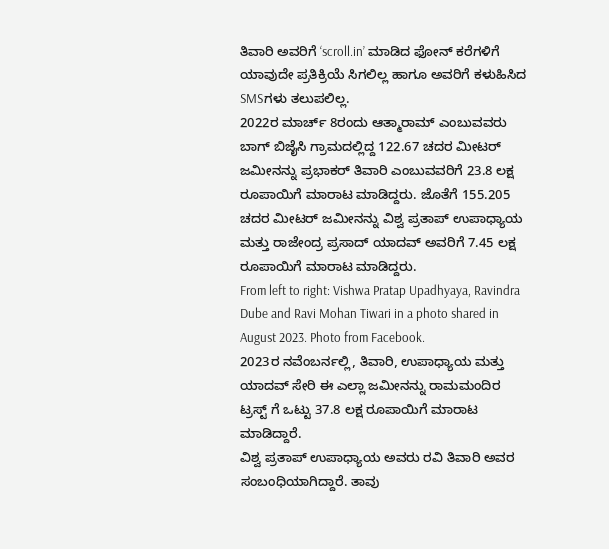ತಿವಾರಿ ಅವರಿಗೆ ‘scroll.in’ ಮಾಡಿದ ಫೋನ್ ಕರೆಗಳಿಗೆ ಯಾವುದೇ ಪ್ರತಿಕ್ರಿಯೆ ಸಿಗಲಿಲ್ಲ ಹಾಗೂ ಅವರಿಗೆ ಕಳುಹಿಸಿದ SMSಗಳು ತಲುಪಲಿಲ್ಲ.
2022ರ ಮಾರ್ಚ್ 8ರಂದು ಆತ್ಮಾರಾಮ್ ಎಂಬುವವರು ಬಾಗ್ ಬಿಜೈಸಿ ಗ್ರಾಮದಲ್ಲಿದ್ದ 122.67 ಚದರ ಮೀಟರ್ ಜಮೀನನ್ನು ಪ್ರಭಾಕರ್ ತಿವಾರಿ ಎಂಬುವವರಿಗೆ 23.8 ಲಕ್ಷ ರೂಪಾಯಿಗೆ ಮಾರಾಟ ಮಾಡಿದ್ದರು. ಜೊತೆಗೆ 155.205 ಚದರ ಮೀಟರ್ ಜಮೀನನ್ನು ವಿಶ್ವ ಪ್ರತಾಪ್ ಉಪಾಧ್ಯಾಯ ಮತ್ತು ರಾಜೇಂದ್ರ ಪ್ರಸಾದ್ ಯಾದವ್ ಅವರಿಗೆ 7.45 ಲಕ್ಷ ರೂಪಾಯಿಗೆ ಮಾರಾಟ ಮಾಡಿದ್ದರು.
From left to right: Vishwa Pratap Upadhyaya, Ravindra Dube and Ravi Mohan Tiwari in a photo shared in August 2023. Photo from Facebook.
2023ರ ನವೆಂಬರ್ನಲ್ಲಿ, ತಿವಾರಿ, ಉಪಾಧ್ಯಾಯ ಮತ್ತು ಯಾದವ್ ಸೇರಿ ಈ ಎಲ್ಲಾ ಜಮೀನನ್ನು ರಾಮಮಂದಿರ ಟ್ರಸ್ಟ್ ಗೆ ಒಟ್ಟು 37.8 ಲಕ್ಷ ರೂಪಾಯಿಗೆ ಮಾರಾಟ ಮಾಡಿದ್ದಾರೆ.
ವಿಶ್ವ ಪ್ರತಾಪ್ ಉಪಾಧ್ಯಾಯ ಅವರು ರವಿ ತಿವಾರಿ ಅವರ ಸಂಬಂಧಿಯಾಗಿದ್ದಾರೆ. ತಾವು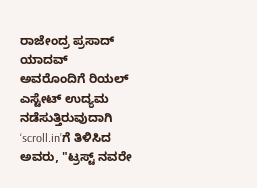ರಾಜೇಂದ್ರ ಪ್ರಸಾದ್ ಯಾದವ್ ಅವರೊಂದಿಗೆ ರಿಯಲ್ ಎಸ್ಟೇಟ್ ಉದ್ಯಮ ನಡೆಸುತ್ತಿರುವುದಾಗಿ ‘scroll.in’ಗೆ ತಿಳಿಸಿದ ಅವರು, "ಟ್ರಸ್ಟ್ ನವರೇ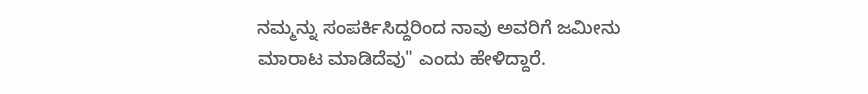ನಮ್ಮನ್ನು ಸಂಪರ್ಕಿಸಿದ್ದರಿಂದ ನಾವು ಅವರಿಗೆ ಜಮೀನು ಮಾರಾಟ ಮಾಡಿದೆವು" ಎಂದು ಹೇಳಿದ್ದಾರೆ.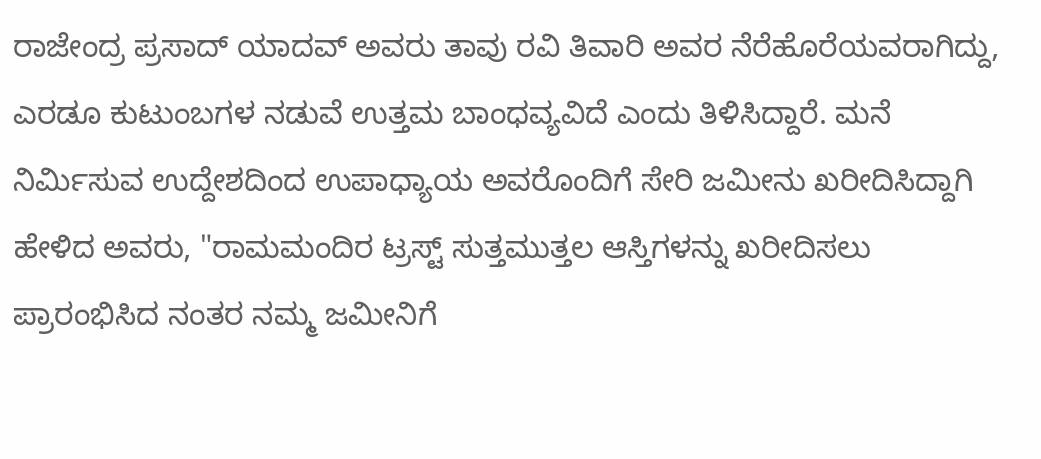ರಾಜೇಂದ್ರ ಪ್ರಸಾದ್ ಯಾದವ್ ಅವರು ತಾವು ರವಿ ತಿವಾರಿ ಅವರ ನೆರೆಹೊರೆಯವರಾಗಿದ್ದು, ಎರಡೂ ಕುಟುಂಬಗಳ ನಡುವೆ ಉತ್ತಮ ಬಾಂಧವ್ಯವಿದೆ ಎಂದು ತಿಳಿಸಿದ್ದಾರೆ. ಮನೆ ನಿರ್ಮಿಸುವ ಉದ್ದೇಶದಿಂದ ಉಪಾಧ್ಯಾಯ ಅವರೊಂದಿಗೆ ಸೇರಿ ಜಮೀನು ಖರೀದಿಸಿದ್ದಾಗಿ ಹೇಳಿದ ಅವರು, "ರಾಮಮಂದಿರ ಟ್ರಸ್ಟ್ ಸುತ್ತಮುತ್ತಲ ಆಸ್ತಿಗಳನ್ನು ಖರೀದಿಸಲು ಪ್ರಾರಂಭಿಸಿದ ನಂತರ ನಮ್ಮ ಜಮೀನಿಗೆ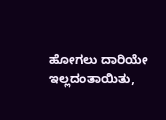ಹೋಗಲು ದಾರಿಯೇ ಇಲ್ಲದಂತಾಯಿತು,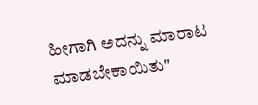ಹೀಗಾಗಿ ಅದನ್ನು ಮಾರಾಟ ಮಾಡಬೇಕಾಯಿತು"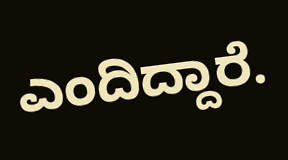ಎಂದಿದ್ದಾರೆ.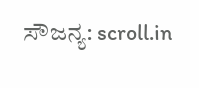ಸೌಜನ್ಯ: scroll.in